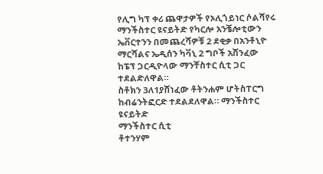የሊግ ካፕ ቀሪ ጨዋታዎች የኦሊጎይነር ሶልሻየሩ ማንችስተር ዩናይትድ የካርሎ አንቼሎቲውን ኤቨርተንን በመጨረሻዎቹ 2 ደቂቃ በአንቶኒዮ ማርሻልና ኤዲሰን ካቫኒ 2 ግቦች አሸንፈው ከፔፕ ጋርዲዮላው ማንቸስተር ሲቲ ጋር ተደልድለዋል።
ስቶክን 3ለ1ያሸነፈው ቶትንሐም ሆትስፐርግ ከብሬንትፎርድ ተደልደለዋል። ማንችስተር ዩናይትድ
ማንችስተር ሲቲ
ቶተንሃም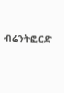ብሬንትፎርድ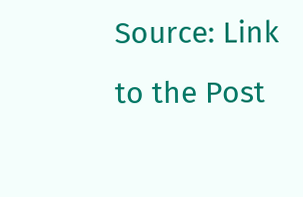Source: Link to the Post